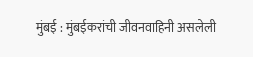मुंबई : मुंबईकरांची जीवनवाहिनी असलेली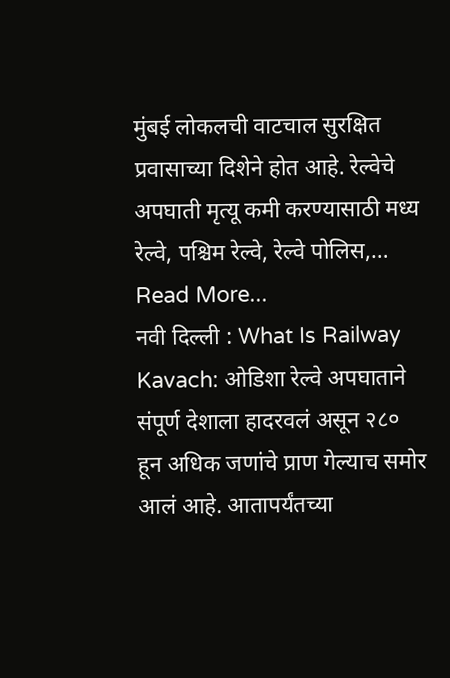मुंबई लोकलची वाटचाल सुरक्षित प्रवासाच्या दिशेने होत आहे. रेल्वेचे अपघाती मृत्यू कमी करण्यासाठी मध्य रेल्वे, पश्चिम रेल्वे, रेल्वे पोलिस,… Read More...
नवी दिल्ली : What Is Railway Kavach: ओडिशा रेल्वे अपघाताने संपूर्ण देशाला हादरवलं असून २८० हून अधिक जणांचे प्राण गेल्याच समोर आलं आहे. आतापर्यंतच्या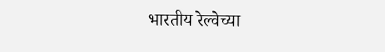भारतीय रेल्वेच्या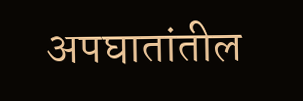अपघातांतील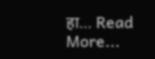हा… Read More...